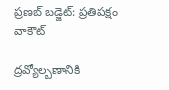ప్రణబ్ బడ్జెట్: ప్రతిపక్షం వాకౌట్

ద్రవ్యోల్బణానికి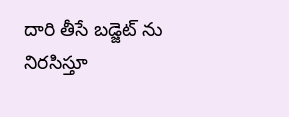దారి తీసే బడ్జెట్ ను నిరసిస్తూ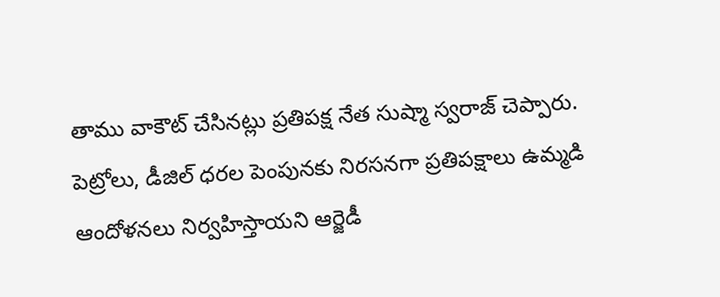తాము వాకౌట్ చేసినట్లు ప్రతిపక్ష నేత సుష్మా స్వరాజ్ చెప్పారు. పెట్రోలు, డీజిల్ ధరల పెంపునకు నిరసనగా ప్రతిపక్షాలు ఉమ్మడి ఆందోళనలు నిర్వహిస్తాయని ఆర్జెడీ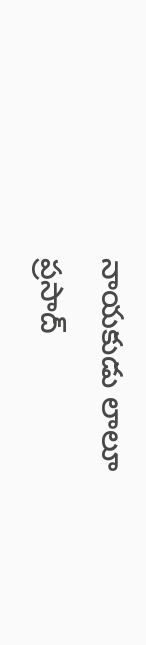నాయకుడు లాలూ ప్రసాద్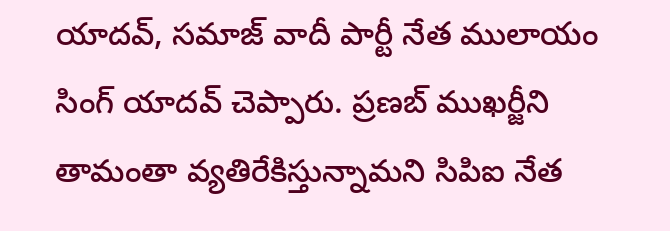యాదవ్, సమాజ్ వాదీ పార్టీ నేత ములాయం సింగ్ యాదవ్ చెప్పారు. ప్రణబ్ ముఖర్జీని తామంతా వ్యతిరేకిస్తున్నామని సిపిఐ నేత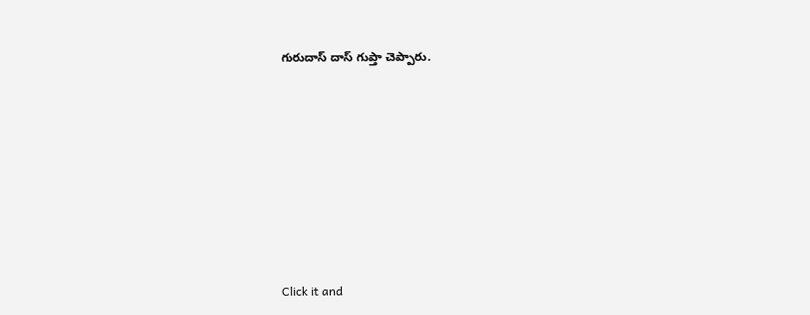గురుదాస్ దాస్ గుప్తా చెప్పారు.












Click it and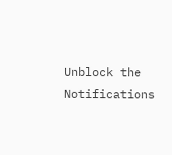Unblock the Notifications